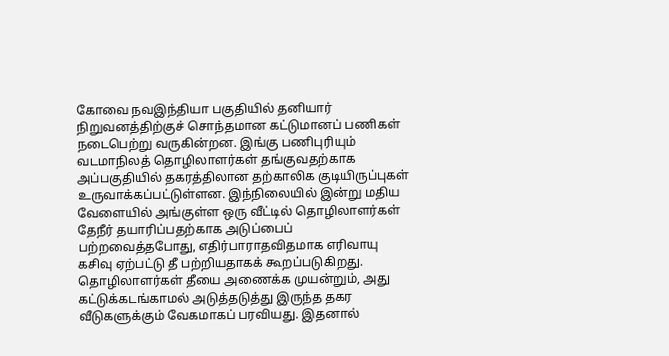கோவை நவஇந்தியா பகுதியில் தனியார் நிறுவனத்திற்குச் சொந்தமான கட்டுமானப் பணிகள் நடைபெற்று வருகின்றன. இங்கு பணிபுரியும் வடமாநிலத் தொழிலாளர்கள் தங்குவதற்காக அப்பகுதியில் தகரத்திலான தற்காலிக குடியிருப்புகள் உருவாக்கப்பட்டுள்ளன. இந்நிலையில் இன்று மதிய வேளையில் அங்குள்ள ஒரு வீட்டில் தொழிலாளர்கள் தேநீர் தயாரிப்பதற்காக அடுப்பைப் பற்றவைத்தபோது, எதிர்பாராதவிதமாக எரிவாயு கசிவு ஏற்பட்டு தீ பற்றியதாகக் கூறப்படுகிறது. தொழிலாளர்கள் தீயை அணைக்க முயன்றும், அது கட்டுக்கடங்காமல் அடுத்தடுத்து இருந்த தகர வீடுகளுக்கும் வேகமாகப் பரவியது. இதனால்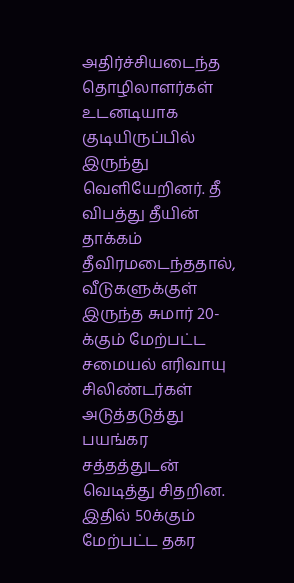அதிர்ச்சியடைந்த தொழிலாளர்கள் உடனடியாக குடியிருப்பில் இருந்து வெளியேறினர். தீ விபத்து தீயின் தாக்கம் தீவிரமடைந்ததால், வீடுகளுக்குள் இருந்த சுமார் 20-க்கும் மேற்பட்ட சமையல் எரிவாயு சிலிண்டர்கள் அடுத்தடுத்து பயங்கர சத்தத்துடன் வெடித்து சிதறின. இதில் 50க்கும் மேற்பட்ட தகர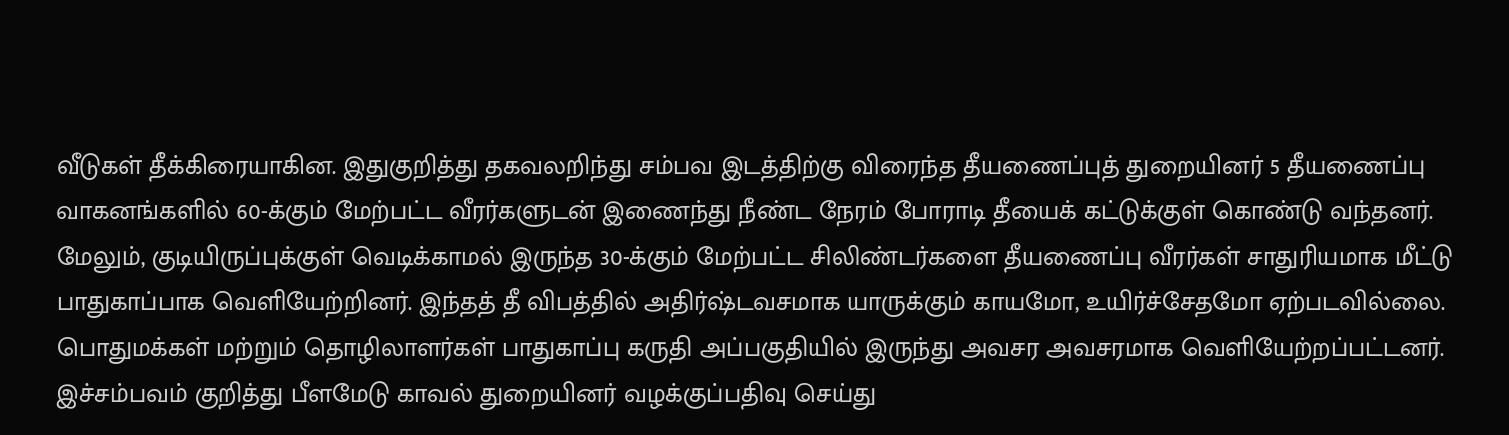வீடுகள் தீக்கிரையாகின. இதுகுறித்து தகவலறிந்து சம்பவ இடத்திற்கு விரைந்த தீயணைப்புத் துறையினர் 5 தீயணைப்பு வாகனங்களில் 60-க்கும் மேற்பட்ட வீரர்களுடன் இணைந்து நீண்ட நேரம் போராடி தீயைக் கட்டுக்குள் கொண்டு வந்தனர். மேலும், குடியிருப்புக்குள் வெடிக்காமல் இருந்த 30-க்கும் மேற்பட்ட சிலிண்டர்களை தீயணைப்பு வீரர்கள் சாதுரியமாக மீட்டு பாதுகாப்பாக வெளியேற்றினர். இந்தத் தீ விபத்தில் அதிர்ஷ்டவசமாக யாருக்கும் காயமோ, உயிர்ச்சேதமோ ஏற்படவில்லை. பொதுமக்கள் மற்றும் தொழிலாளர்கள் பாதுகாப்பு கருதி அப்பகுதியில் இருந்து அவசர அவசரமாக வெளியேற்றப்பட்டனர். இச்சம்பவம் குறித்து பீளமேடு காவல் துறையினர் வழக்குப்பதிவு செய்து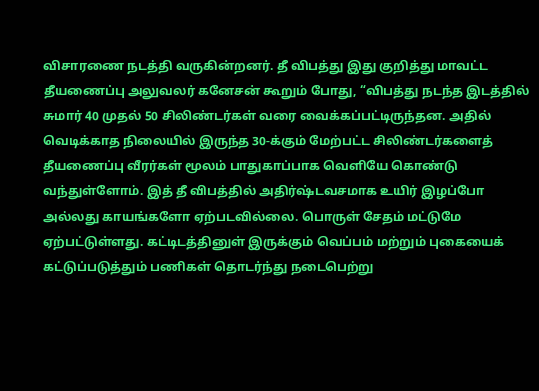விசாரணை நடத்தி வருகின்றனர். தீ விபத்து இது குறித்து மாவட்ட தீயணைப்பு அலுவலர் கனேசன் கூறும் போது, “விபத்து நடந்த இடத்தில் சுமார் 40 முதல் 50 சிலிண்டர்கள் வரை வைக்கப்பட்டிருந்தன. அதில் வெடிக்காத நிலையில் இருந்த 30-க்கும் மேற்பட்ட சிலிண்டர்களைத் தீயணைப்பு வீரர்கள் மூலம் பாதுகாப்பாக வெளியே கொண்டு வந்துள்ளோம். இத் தீ விபத்தில் அதிர்ஷ்டவசமாக உயிர் இழப்போ அல்லது காயங்களோ ஏற்படவில்லை. பொருள் சேதம் மட்டுமே ஏற்பட்டுள்ளது. கட்டிடத்தினுள் இருக்கும் வெப்பம் மற்றும் புகையைக் கட்டுப்படுத்தும் பணிகள் தொடர்ந்து நடைபெற்று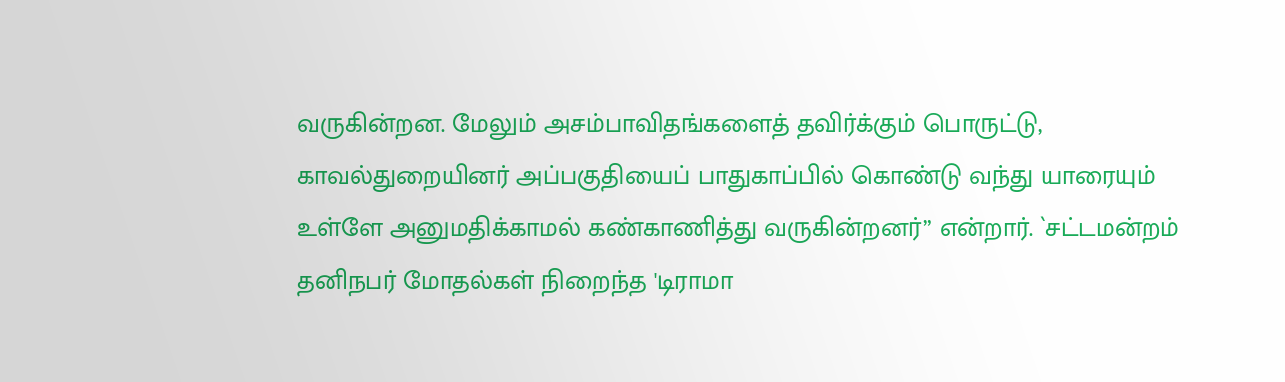வருகின்றன. மேலும் அசம்பாவிதங்களைத் தவிர்க்கும் பொருட்டு, காவல்துறையினர் அப்பகுதியைப் பாதுகாப்பில் கொண்டு வந்து யாரையும் உள்ளே அனுமதிக்காமல் கண்காணித்து வருகின்றனர்” என்றார். `சட்டமன்றம் தனிநபர் மோதல்கள் நிறைந்த 'டிராமா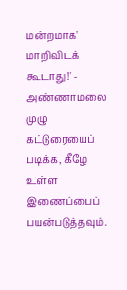மன்றமாக' மாறிவிடக் கூடாது!' - அண்ணாமலை முழு கட்டுரையைப் படிக்க, கீழே உள்ள இணைப்பைப் பயன்படுத்தவும்.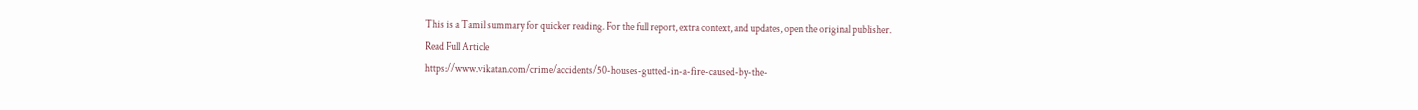This is a Tamil summary for quicker reading. For the full report, extra context, and updates, open the original publisher.
Read Full Article
https://www.vikatan.com/crime/accidents/50-houses-gutted-in-a-fire-caused-by-the-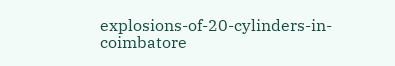explosions-of-20-cylinders-in-coimbatore